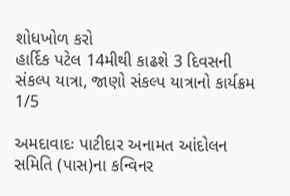શોધખોળ કરો
હાર્દિક પટેલ 14મીથી કાઢશે 3 દિવસની સંકલ્પ યાત્રા, જાણો સંકલ્પ યાત્રાનો કાર્યક્રમ
1/5

અમદાવાદઃ પાટીદાર અનામત આંદોલન સમિતિ (પાસ)ના કન્વિનર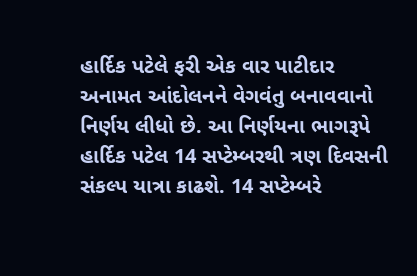હાર્દિક પટેલે ફરી એક વાર પાટીદાર અનામત આંદોલનને વેગવંતુ બનાવવાનો નિર્ણય લીધો છે. આ નિર્ણયના ભાગરૂપે હાર્દિક પટેલ 14 સપ્ટેમ્બરથી ત્રણ દિવસની સંકલ્પ યાત્રા કાઢશે. 14 સપ્ટેમ્બરે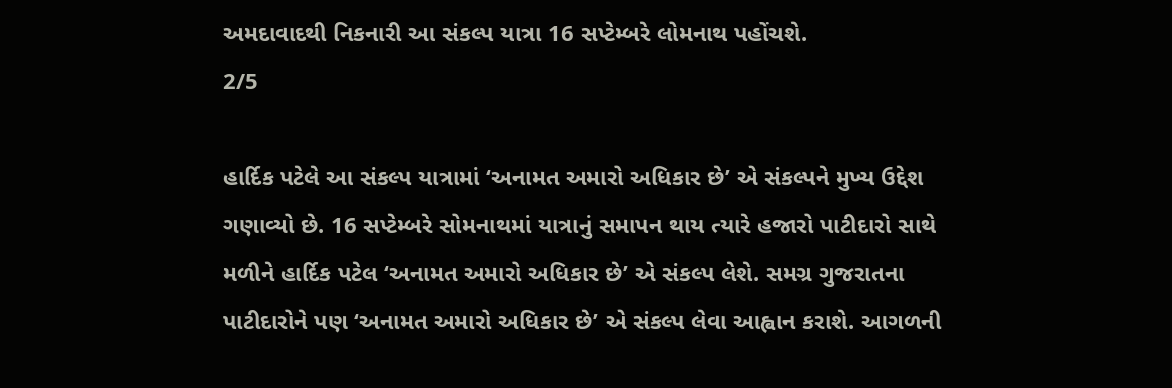અમદાવાદથી નિકનારી આ સંકલ્પ યાત્રા 16 સપ્ટેમ્બરે લોમનાથ પહોંચશે.
2/5

હાર્દિક પટેલે આ સંકલ્પ યાત્રામાં ‘અનામત અમારો અધિકાર છે’ એ સંકલ્પને મુખ્ય ઉદ્દેશ ગણાવ્યો છે. 16 સપ્ટેમ્બરે સોમનાથમાં યાત્રાનું સમાપન થાય ત્યારે હજારો પાટીદારો સાથે મળીને હાર્દિક પટેલ ‘અનામત અમારો અધિકાર છે’ એ સંકલ્પ લેશે. સમગ્ર ગુજરાતના પાટીદારોને પણ ‘અનામત અમારો અધિકાર છે’ એ સંકલ્પ લેવા આહ્વાન કરાશે. આગળની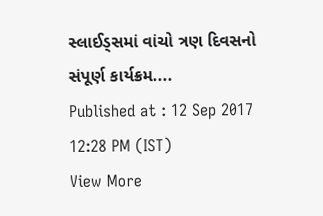સ્લાઈડ્સમાં વાંચો ત્રણ દિવસનો સંપૂર્ણ કાર્યક્રમ....
Published at : 12 Sep 2017 12:28 PM (IST)
View More